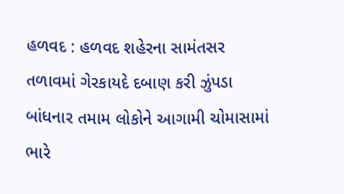હળવદ : હળવદ શહેરના સામંતસર તળાવમાં ગેરકાયદે દબાણ કરી ઝુંપડા બાંધનાર તમામ લોકોને આગામી ચોમાસામાં ભારે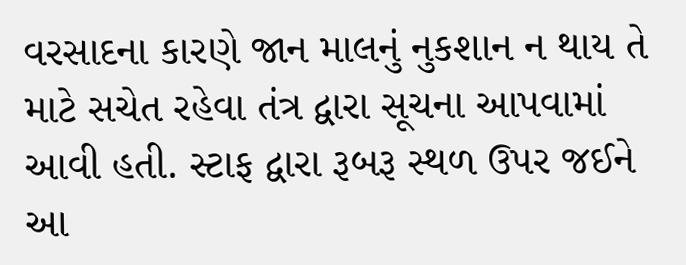વરસાદના કારણે જાન માલનું નુકશાન ન થાય તે માટે સચેત રહેવા તંત્ર દ્વારા સૂચના આપવામાં આવી હતી. સ્ટાફ દ્વારા રૂબરૂ સ્થળ ઉપર જઈને આ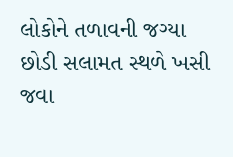લોકોને તળાવની જગ્યા છોડી સલામત સ્થળે ખસી જવા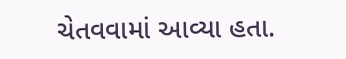ચેતવવામાં આવ્યા હતા.